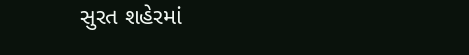સુરત શહેરમાં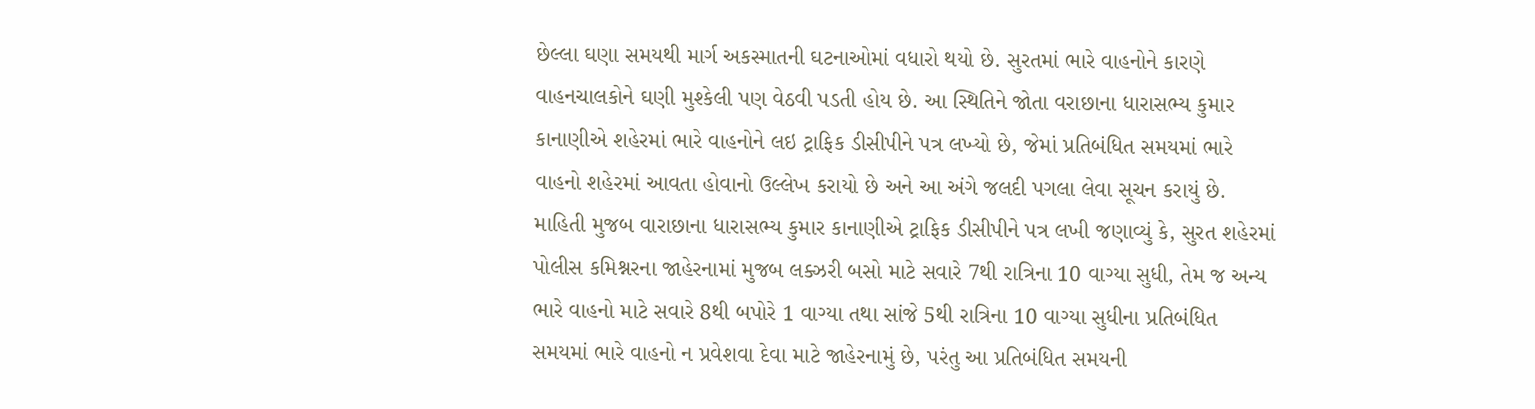છેલ્લા ઘણા સમયથી માર્ગ અકસ્માતની ઘટનાઓમાં વધારો થયો છે. સુરતમાં ભારે વાહનોને કારણે વાહનચાલકોને ઘણી મુશ્કેલી પણ વેઠવી પડતી હોય છે. આ સ્થિતિને જોતા વરાછાના ધારાસભ્ય કુમાર કાનાણીએ શહેરમાં ભારે વાહનોને લઇ ટ્રાફિક ડીસીપીને પત્ર લખ્યો છે, જેમાં પ્રતિબંધિત સમયમાં ભારે વાહનો શહેરમાં આવતા હોવાનો ઉલ્લેખ કરાયો છે અને આ અંગે જલદી પગલા લેવા સૂચન કરાયું છે.
માહિતી મુજબ વારાછાના ધારાસભ્ય કુમાર કાનાણીએ ટ્રાફિક ડીસીપીને પત્ર લખી જણાવ્યું કે, સુરત શહેરમાં પોલીસ કમિશ્નરના જાહેરનામાં મુજબ લક્ઝરી બસો માટે સવારે 7થી રાત્રિના 10 વાગ્યા સુધી, તેમ જ અન્ય ભારે વાહનો માટે સવારે 8થી બપોરે 1 વાગ્યા તથા સાંજે 5થી રાત્રિના 10 વાગ્યા સુધીના પ્રતિબંધિત સમયમાં ભારે વાહનો ન પ્રવેશવા દેવા માટે જાહેરનામું છે, પરંતુ આ પ્રતિબંધિત સમયની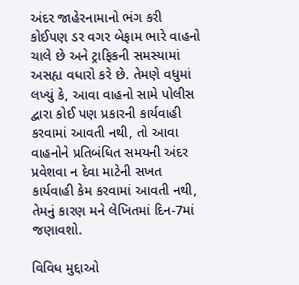અંદર જાહેરનામાનો ભંગ કરી કોઈપણ ડર વગર બેફામ ભારે વાહનો ચાલે છે અને ટ્રાફિકની સમસ્યામાં અસહ્ય વધારો કરે છે. તેમણે વધુમાં લખ્યું કે, આવા વાહનો સામે પોલીસ દ્વારા કોઈ પણ પ્રકારની કાર્યવાહી કરવામાં આવતી નથી, તો આવા વાહનોને પ્રતિબંધિત સમયની અંદર પ્રવેશવા ન દેવા માટેની સખત કાર્યવાહી કેમ કરવામાં આવતી નથી, તેમનું કારણ મને લેખિતમાં દિન-7માં જણાવશો.

વિવિધ મુદ્દાઓ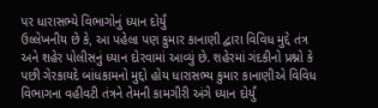પર ધારાસભ્યે વિભાગોનું ધ્યાન દોર્યું
ઉલ્લેખનીય છે કે, આ પહેલા પણ કુમાર કાનાણી દ્વારા વિવિધ મુદ્દે તંત્ર અને શહેર પોલીસનું ધ્યાન દોરવામાં આવ્યું છે. શહેરમાં ગંદકીનો પ્રશ્નો કે પછી ગેરકાયદે બાંધકામનો મુદ્દો હોય ધારાસભ્ય કુમાર કાનાણીએ વિવિધ વિભાગના વહીવટી તંત્રને તેમની કામગીરી અંગે ધ્યાન દોર્યું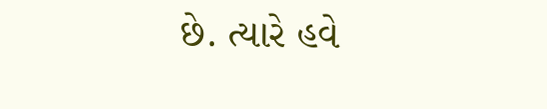છે. ત્યારે હવે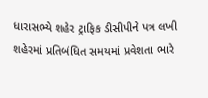ધારાસભ્યે શહેર ટ્રાફિક ડીસીપીને પત્ર લખી શહેરમાં પ્રતિબંધિત સમયમાં પ્રવેશતા ભારે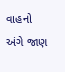વાહનો અંગે જાણ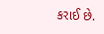કરાઈ છે.